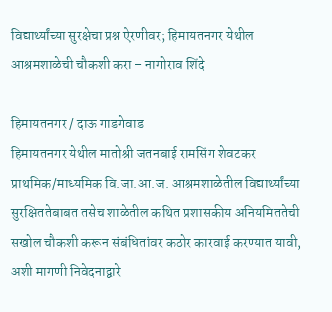विद्यार्थ्यांच्या सुरक्षेचा प्रश्न ऐरणीवर; हिमायतनगर येथील आश्रमशाळेची चौकशी करा – नागोराव शिंदे

हिमायतनगर / दाऊ गाडगेवाड
हिमायतनगर येथील मातोश्री जतनबाई रामसिंग शेवटकर प्राथमिक/माध्यमिक वि.जा.आ.ज. आश्रमशाळेतील विद्यार्थ्यांच्या सुरक्षिततेबाबत तसेच शाळेतील कथित प्रशासकीय अनियमिततेची सखोल चौकशी करून संबंधितांवर कठोर कारवाई करण्यात यावी, अशी मागणी निवेदनाद्वारे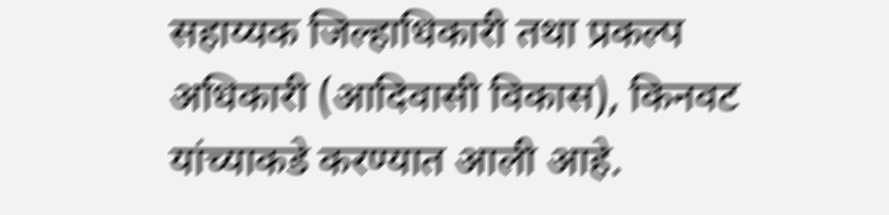सहाय्यक जिल्हाधिकारी तथा प्रकल्प अधिकारी (आदिवासी विकास), किनवट यांच्याकडे करण्यात आली आहे.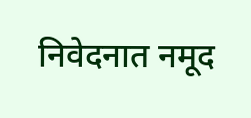निवेदनात नमूद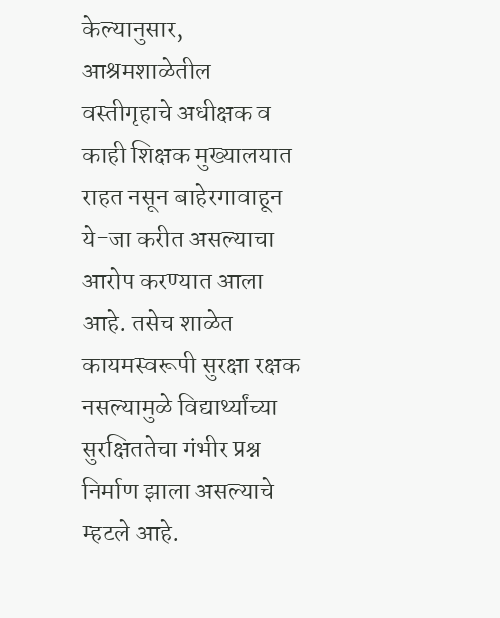केल्यानुसार, आश्रमशाळेतील वस्तीगृहाचे अधीक्षक व काही शिक्षक मुख्यालयात राहत नसून बाहेरगावाहून ये-जा करीत असल्याचा आरोप करण्यात आला आहे. तसेच शाळेत कायमस्वरूपी सुरक्षा रक्षक नसल्यामुळे विद्यार्थ्यांच्या सुरक्षिततेचा गंभीर प्रश्न निर्माण झाला असल्याचे म्हटले आहे.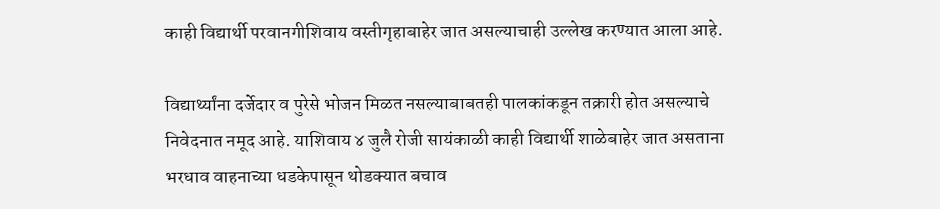काही विद्यार्थी परवानगीशिवाय वस्तीगृहाबाहेर जात असल्याचाही उल्लेख करण्यात आला आहे.

विद्यार्थ्यांना दर्जेदार व पुरेसे भोजन मिळत नसल्याबाबतही पालकांकडून तक्रारी होत असल्याचे निवेदनात नमूद आहे. याशिवाय ४ जुलै रोजी सायंकाळी काही विद्यार्थी शाळेबाहेर जात असताना भरधाव वाहनाच्या धडकेपासून थोडक्यात बचाव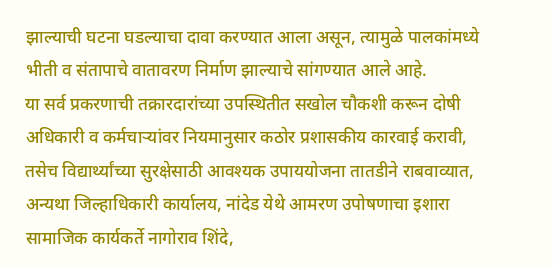झाल्याची घटना घडल्याचा दावा करण्यात आला असून, त्यामुळे पालकांमध्ये भीती व संतापाचे वातावरण निर्माण झाल्याचे सांगण्यात आले आहे.
या सर्व प्रकरणाची तक्रारदारांच्या उपस्थितीत सखोल चौकशी करून दोषी अधिकारी व कर्मचाऱ्यांवर नियमानुसार कठोर प्रशासकीय कारवाई करावी, तसेच विद्यार्थ्यांच्या सुरक्षेसाठी आवश्यक उपाययोजना तातडीने राबवाव्यात, अन्यथा जिल्हाधिकारी कार्यालय, नांदेड येथे आमरण उपोषणाचा इशारा सामाजिक कार्यकर्ते नागोराव शिंदे,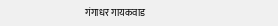गंगाधर गायकवाड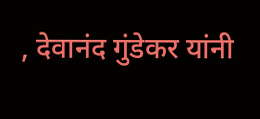, देवानंद गुंडेकर यांनी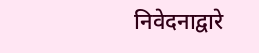निवेदनाद्वारे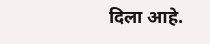दिला आहे.